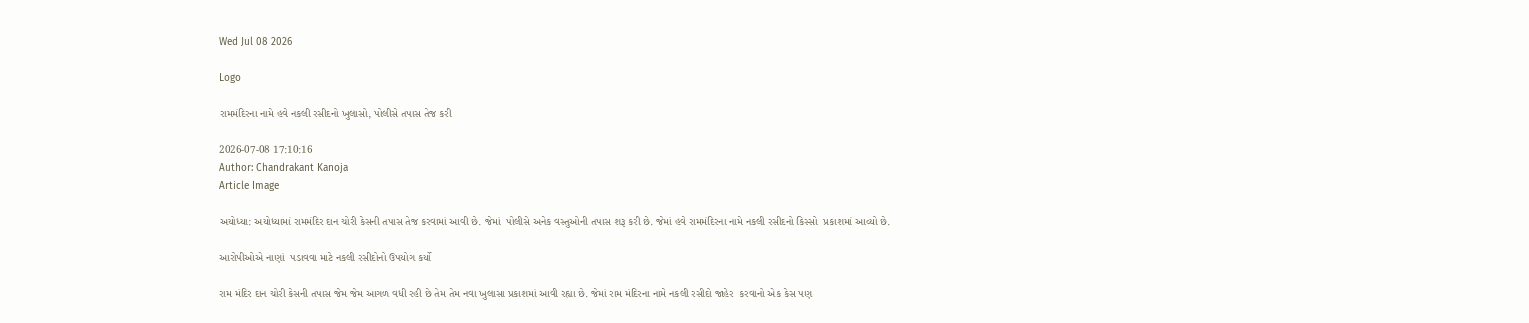Wed Jul 08 2026

Logo

રામમંદિરના નામે હવે નકલી રસીદનો ખુલાસો, પોલીસે તપાસ તેજ કરી

2026-07-08 17:10:16
Author: Chandrakant Kanoja
Article Image

અયોધ્યા: અયોધ્યામાં રામમંદિર દાન ચોરી કેસની તપાસ તેજ કરવામાં આવી છે. જેમાં  પોલીસે અનેક વસ્તુઓની તપાસ શરૂ કરી છે. જેમાં હવે રામમંદિરના નામે નકલી રસીદનો કિસ્સો  પ્રકાશમાં આવ્યો છે.

આરોપીઓએ નાણાં  પડાવવા માટે નકલી રસીદોનો ઉપયોગ કર્યો

રામ મંદિર દાન ચોરી કેસની તપાસ જેમ જેમ આગળ વધી રહી છે તેમ તેમ નવા ખુલાસા પ્રકાશમાં આવી રહ્યા છે. જેમાં રામ મંદિરના નામે નકલી રસીદો જાહેર  કરવાનો એક કેસ પણ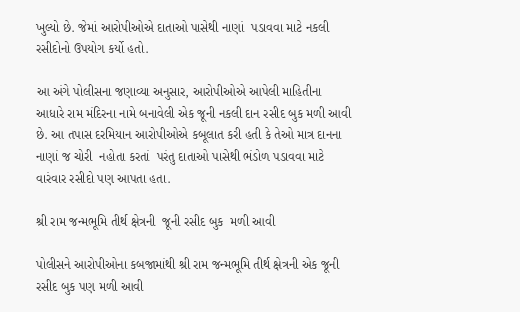ખુલ્યો છે. જેમાં આરોપીઓએ દાતાઓ પાસેથી નાણાં  પડાવવા માટે નકલી રસીદોનો ઉપયોગ કર્યો હતો.

આ અંગે પોલીસના જણાવ્યા અનુસાર, આરોપીઓએ આપેલી માહિતીના આધારે રામ મંદિરના નામે બનાવેલી એક જૂની નકલી દાન રસીદ બુક મળી આવી છે. આ તપાસ દરમિયાન આરોપીઓએ કબૂલાત કરી હતી કે તેઓ માત્ર દાનના નાણાં જ ચોરી  નહોતા કરતાં  પરંતુ દાતાઓ પાસેથી ભંડોળ પડાવવા માટે વારંવાર રસીદો પણ આપતા હતા.

શ્રી રામ જન્મભૂમિ તીર્થ ક્ષેત્રની  જૂની રસીદ બુક  મળી આવી

પોલીસને આરોપીઓના કબજામાંથી શ્રી રામ જન્મભૂમિ તીર્થ ક્ષેત્રની એક જૂની રસીદ બુક પણ મળી આવી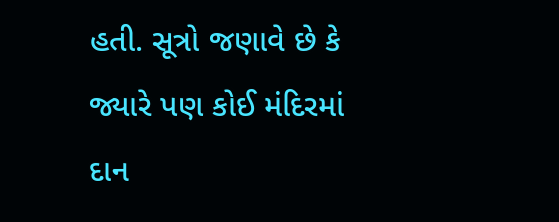હતી. સૂત્રો જણાવે છે કે જ્યારે પણ કોઈ મંદિરમાં દાન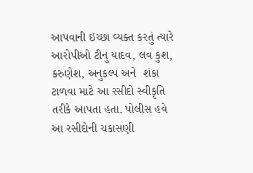આપવાની ઇચ્છા વ્યક્ત કરતું ત્યારે આરોપીઓ ટીનુ યાદવ, લવ કુશ, કરુણેશ, અનુકલ્પ અને  શંકા ટાળવા માટે આ રસીદો સ્વીકૃતિ તરીકે આપતા હતા. પોલીસ હવે આ રસીદોની ચકાસણી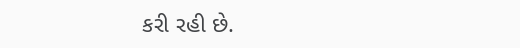કરી રહી છે.